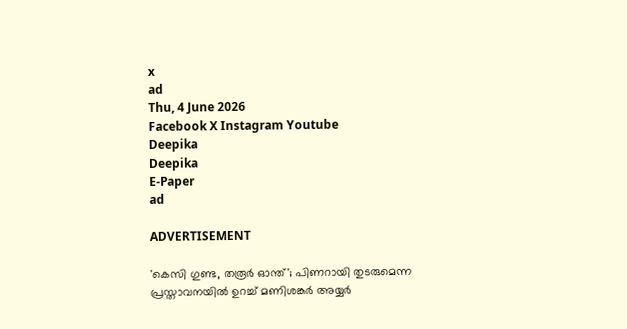x
ad
Thu, 4 June 2026
Facebook X Instagram Youtube
Deepika
Deepika
E-Paper
ad

ADVERTISEMENT

'കെസി ഗുണ്ട, തരൂർ ഓന്ത്'; പിണറായി തുടരുമെന്ന പ്രസ്താവനയിൽ ഉറച്ച് മണിശങ്കർ അയ്യർ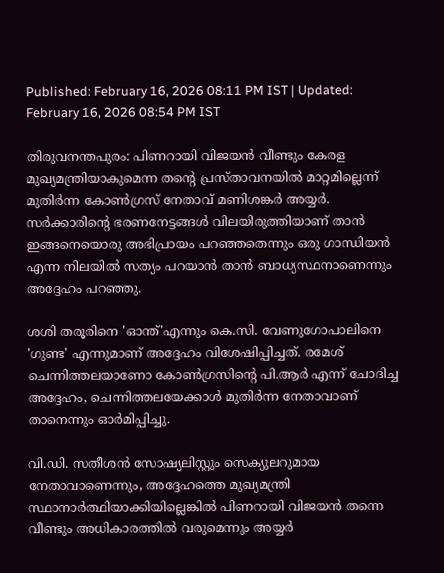Published: February 16, 2026 08:11 PM IST | Updated: February 16, 2026 08:54 PM IST

തിരുവനന്തപുരം: പിണറായി വിജയൻ വീണ്ടും കേരള മുഖ്യമന്ത്രിയാകുമെന്ന തന്‍റെ പ്രസ്താവനയിൽ മാറ്റമില്ലെന്ന് മുതിർന്ന കോൺഗ്രസ് നേതാവ് മണിശങ്കർ അയ്യർ. സർക്കാരിന്‍റെ ഭരണനേട്ടങ്ങൾ വിലയിരുത്തിയാണ് താൻ ഇങ്ങനെയൊരു അഭിപ്രായം പറഞ്ഞതെന്നും ഒരു ഗാന്ധിയൻ എന്ന നിലയിൽ സത്യം പറയാൻ താൻ ബാധ്യസ്ഥനാണെന്നും അദ്ദേഹം പറഞ്ഞു.

ശശി തരൂരിനെ 'ഓന്ത്'എന്നും കെ.സി. വേണുഗോപാലിനെ 'ഗുണ്ട' എന്നുമാണ് അദ്ദേഹം വിശേഷിപ്പിച്ചത്. രമേശ് ചെന്നിത്തലയാണോ കോൺഗ്രസിന്‍റെ പി.ആർ എന്ന് ചോദിച്ച അദ്ദേഹം, ചെന്നിത്തലയേക്കാൾ മുതിർന്ന നേതാവാണ് താനെന്നും ഓർമിപ്പിച്ചു.

വി.ഡി. സതീശൻ സോഷ്യലിസ്റ്റും സെക്യുലറുമായ നേതാവാണെന്നും, അദ്ദേഹത്തെ മുഖ്യമന്ത്രി സ്ഥാനാർത്ഥിയാക്കിയില്ലെങ്കിൽ പിണറായി വിജയൻ തന്നെ വീണ്ടും അധികാരത്തിൽ വരുമെന്നും അയ്യർ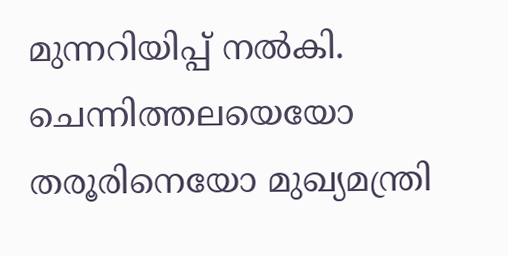മുന്നറിയിപ്പ് നൽകി. ചെന്നിത്തലയെയോ തരൂരിനെയോ മുഖ്യമന്ത്രി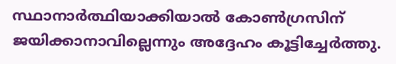സ്ഥാനാർത്ഥിയാക്കിയാൽ കോൺഗ്രസിന് ജയിക്കാനാവില്ലെന്നും അദ്ദേഹം കൂട്ടിച്ചേർത്തു.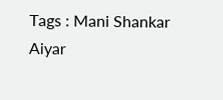Tags : Mani Shankar Aiyar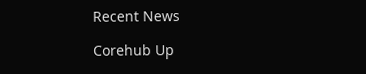Recent News

Corehub Up